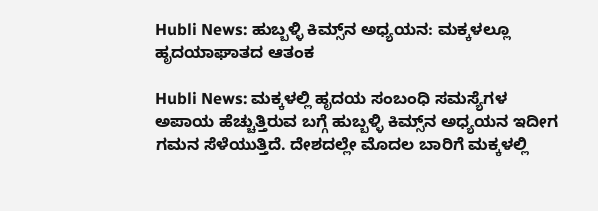Hubli News: ಹುಬ್ಬಳ್ಳಿ ಕಿಮ್ಸ್‌ನ ಅಧ್ಯಯನ: ಮಕ್ಕಳಲ್ಲೂ ಹೃದಯಾಘಾತದ ಆತಂಕ

Hubli News: ಮಕ್ಕಳಲ್ಲಿ ಹೃದಯ ಸಂಬಂಧಿ ಸಮಸ್ಯೆಗಳ ಅಪಾಯ ಹೆಚ್ಚುತ್ತಿರುವ ಬಗ್ಗೆ ಹುಬ್ಬಳ್ಳಿ ಕಿಮ್ಸ್‌ನ ಅಧ್ಯಯನ ಇದೀಗ ಗಮನ ಸೆಳೆಯುತ್ತಿದೆ. ದೇಶದಲ್ಲೇ ಮೊದಲ ಬಾರಿಗೆ ಮಕ್ಕಳಲ್ಲಿ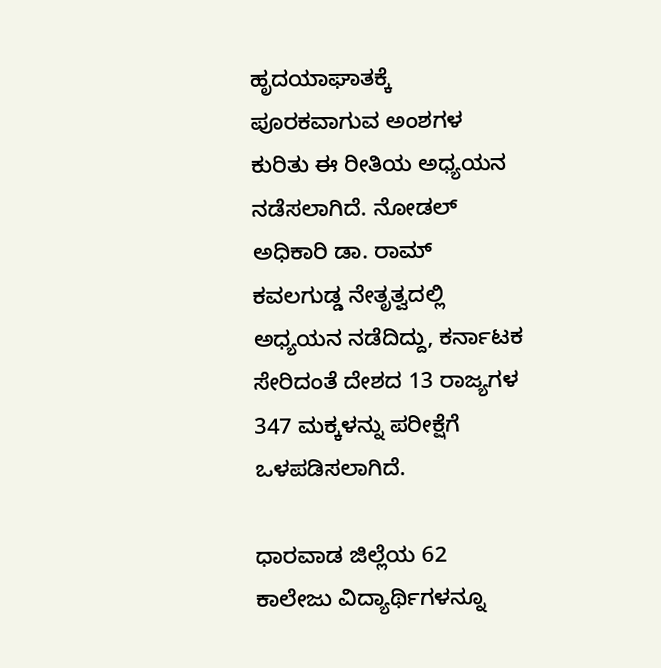ಹೃದಯಾಘಾತಕ್ಕೆ ಪೂರಕವಾಗುವ ಅಂಶಗಳ ಕುರಿತು ಈ ರೀತಿಯ ಅಧ್ಯಯನ ನಡೆಸಲಾಗಿದೆ. ನೋಡಲ್ ಅಧಿಕಾರಿ ಡಾ. ರಾಮ್ ಕವಲಗುಡ್ಡ ನೇತೃತ್ವದಲ್ಲಿ ಅಧ್ಯಯನ ನಡೆದಿದ್ದು, ಕರ್ನಾಟಕ ಸೇರಿದಂತೆ ದೇಶದ 13 ರಾಜ್ಯಗಳ 347 ಮಕ್ಕಳನ್ನು ಪರೀಕ್ಷೆಗೆ ಒಳಪಡಿಸಲಾಗಿದೆ.

ಧಾರವಾಡ ಜಿಲ್ಲೆಯ 62 ಕಾಲೇಜು ವಿದ್ಯಾರ್ಥಿಗಳನ್ನೂ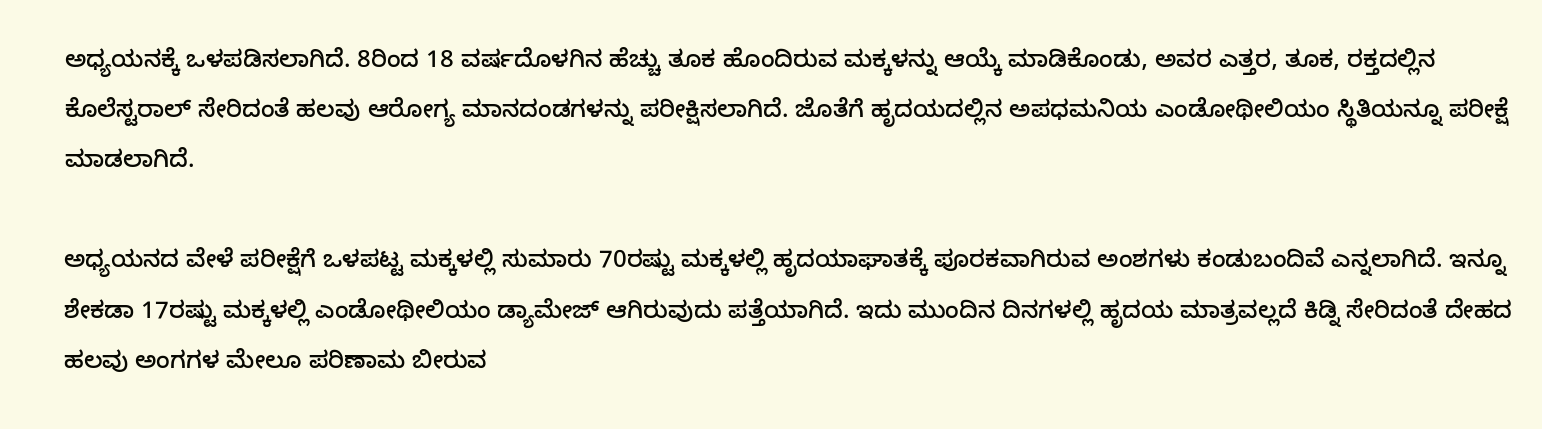ಅಧ್ಯಯನಕ್ಕೆ ಒಳಪಡಿಸಲಾಗಿದೆ. 8ರಿಂದ 18 ವರ್ಷದೊಳಗಿನ ಹೆಚ್ಚು ತೂಕ ಹೊಂದಿರುವ ಮಕ್ಕಳನ್ನು ಆಯ್ಕೆ ಮಾಡಿಕೊಂಡು, ಅವರ ಎತ್ತರ, ತೂಕ, ರಕ್ತದಲ್ಲಿನ ಕೊಲೆಸ್ಟರಾಲ್ ಸೇರಿದಂತೆ ಹಲವು ಆರೋಗ್ಯ ಮಾನದಂಡಗಳನ್ನು ಪರೀಕ್ಷಿಸಲಾಗಿದೆ. ಜೊತೆಗೆ ಹೃದಯದಲ್ಲಿನ ಅಪಧಮನಿಯ ಎಂಡೋಥೀಲಿಯಂ ಸ್ಥಿತಿಯನ್ನೂ ಪರೀಕ್ಷೆ ಮಾಡಲಾಗಿದೆ.

ಅಧ್ಯಯನದ ವೇಳೆ ಪರೀಕ್ಷೆಗೆ ಒಳಪಟ್ಟ ಮಕ್ಕಳಲ್ಲಿ ಸುಮಾರು 70ರಷ್ಟು ಮಕ್ಕಳಲ್ಲಿ ಹೃದಯಾಘಾತಕ್ಕೆ ಪೂರಕವಾಗಿರುವ ಅಂಶಗಳು ಕಂಡುಬಂದಿವೆ ಎನ್ನಲಾಗಿದೆ. ಇನ್ನೂ ಶೇಕಡಾ 17ರಷ್ಟು ಮಕ್ಕಳಲ್ಲಿ ಎಂಡೋಥೀಲಿಯಂ ಡ್ಯಾಮೇಜ್ ಆಗಿರುವುದು ಪತ್ತೆಯಾಗಿದೆ. ಇದು ಮುಂದಿನ ದಿನಗಳಲ್ಲಿ ಹೃದಯ ಮಾತ್ರವಲ್ಲದೆ ಕಿಡ್ನಿ ಸೇರಿದಂತೆ ದೇಹದ ಹಲವು ಅಂಗಗಳ ಮೇಲೂ ಪರಿಣಾಮ ಬೀರುವ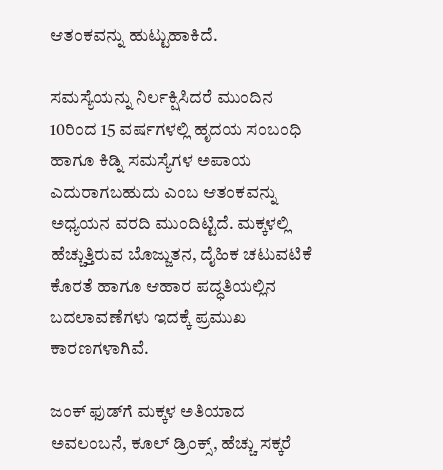ಆತಂಕವನ್ನು ಹುಟ್ಟುಹಾಕಿದೆ.

ಸಮಸ್ಯೆಯನ್ನು ನಿರ್ಲಕ್ಷಿಸಿದರೆ ಮುಂದಿನ 10ರಿಂದ 15 ವರ್ಷಗಳಲ್ಲಿ ಹೃದಯ ಸಂಬಂಧಿ ಹಾಗೂ ಕಿಡ್ನಿ ಸಮಸ್ಯೆಗಳ ಅಪಾಯ ಎದುರಾಗಬಹುದು ಎಂಬ ಆತಂಕವನ್ನು ಅಧ್ಯಯನ ವರದಿ ಮುಂದಿಟ್ಟಿದೆ. ಮಕ್ಕಳಲ್ಲಿ ಹೆಚ್ಚುತ್ತಿರುವ ಬೊಜ್ಜುತನ, ದೈಹಿಕ ಚಟುವಟಿಕೆ ಕೊರತೆ ಹಾಗೂ ಆಹಾರ ಪದ್ಧತಿಯಲ್ಲಿನ ಬದಲಾವಣೆಗಳು ಇದಕ್ಕೆ ಪ್ರಮುಖ ಕಾರಣಗಳಾಗಿವೆ.

ಜಂಕ್ ಫುಡ್‌ಗೆ ಮಕ್ಕಳ ಅತಿಯಾದ ಅವಲಂಬನೆ, ಕೂಲ್ ಡ್ರಿಂಕ್ಸ್, ಹೆಚ್ಚು ಸಕ್ಕರೆ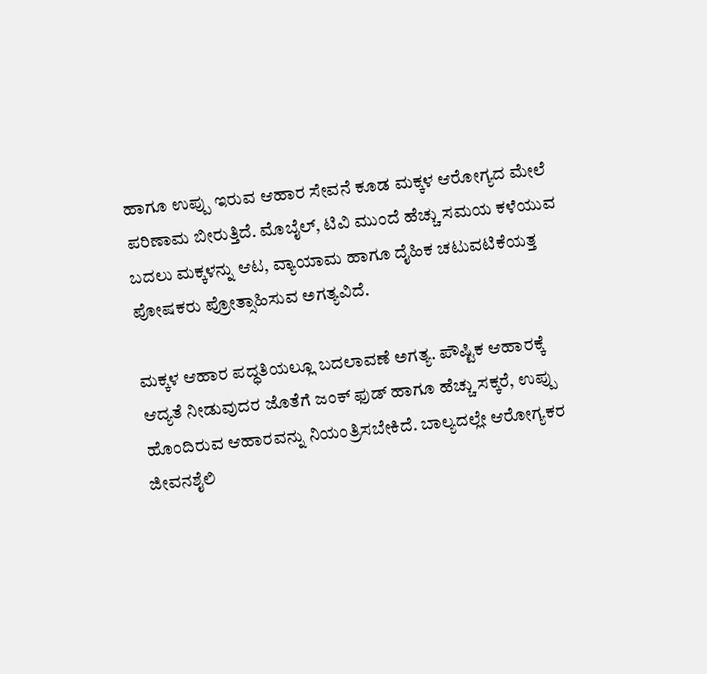ಹಾಗೂ ಉಪ್ಪು ಇರುವ ಆಹಾರ ಸೇವನೆ ಕೂಡ ಮಕ್ಕಳ ಆರೋಗ್ಯದ ಮೇಲೆ ಪರಿಣಾಮ ಬೀರುತ್ತಿದೆ. ಮೊಬೈಲ್, ಟಿವಿ ಮುಂದೆ ಹೆಚ್ಚು ಸಮಯ ಕಳೆಯುವ ಬದಲು ಮಕ್ಕಳನ್ನು ಆಟ, ವ್ಯಾಯಾಮ ಹಾಗೂ ದೈಹಿಕ ಚಟುವಟಿಕೆಯತ್ತ ಪೋಷಕರು ಪ್ರೋತ್ಸಾಹಿಸುವ ಅಗತ್ಯವಿದೆ.

ಮಕ್ಕಳ ಆಹಾರ ಪದ್ಧತಿಯಲ್ಲೂ ಬದಲಾವಣೆ ಅಗತ್ಯ. ಪೌಷ್ಟಿಕ ಆಹಾರಕ್ಕೆ ಆದ್ಯತೆ ನೀಡುವುದರ ಜೊತೆಗೆ ಜಂಕ್ ಫುಡ್ ಹಾಗೂ ಹೆಚ್ಚು ಸಕ್ಕರೆ, ಉಪ್ಪು ಹೊಂದಿರುವ ಆಹಾರವನ್ನು ನಿಯಂತ್ರಿಸಬೇಕಿದೆ. ಬಾಲ್ಯದಲ್ಲೇ ಆರೋಗ್ಯಕರ ಜೀವನಶೈಲಿ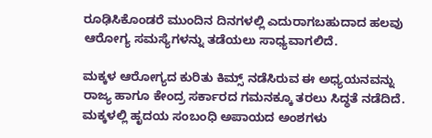ರೂಢಿಸಿಕೊಂಡರೆ ಮುಂದಿನ ದಿನಗಳಲ್ಲಿ ಎದುರಾಗಬಹುದಾದ ಹಲವು ಆರೋಗ್ಯ ಸಮಸ್ಯೆಗಳನ್ನು ತಡೆಯಲು ಸಾಧ್ಯವಾಗಲಿದೆ.

ಮಕ್ಕಳ ಆರೋಗ್ಯದ ಕುರಿತು ಕಿಮ್ಸ್ ನಡೆಸಿರುವ ಈ ಅಧ್ಯಯನವನ್ನು ರಾಜ್ಯ ಹಾಗೂ ಕೇಂದ್ರ ಸರ್ಕಾರದ ಗಮನಕ್ಕೂ ತರಲು ಸಿದ್ಧತೆ ನಡೆದಿದೆ. ಮಕ್ಕಳಲ್ಲಿ ಹೃದಯ ಸಂಬಂಧಿ ಅಪಾಯದ ಅಂಶಗಳು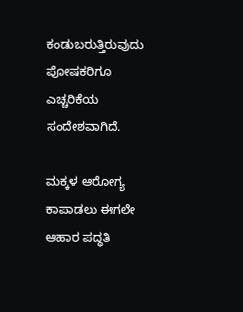ಕಂಡುಬರುತ್ತಿರುವುದು ಪೋಷಕರಿಗೂ ಎಚ್ಚರಿಕೆಯ ಸಂದೇಶವಾಗಿದೆ.

ಮಕ್ಕಳ ಆರೋಗ್ಯ ಕಾಪಾಡಲು ಈಗಲೇ ಆಹಾರ ಪದ್ಧತಿ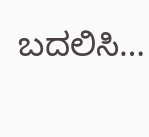ಬದಲಿಸಿ…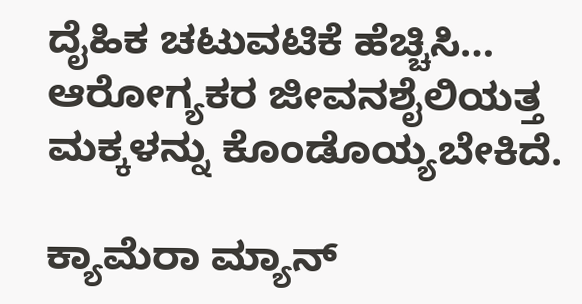ದೈಹಿಕ ಚಟುವಟಿಕೆ ಹೆಚ್ಚಿಸಿ… ಆರೋಗ್ಯಕರ ಜೀವನಶೈಲಿಯತ್ತ ಮಕ್ಕಳನ್ನು ಕೊಂಡೊಯ್ಯಬೇಕಿದೆ.

ಕ್ಯಾಮೆರಾ ಮ್ಯಾನ್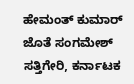ಹೇಮಂತ್ ಕುಮಾರ್ ಜೊತೆ ಸಂಗಮೇಶ್ ಸತ್ತಿಗೇರಿ, ಕರ್ನಾಟಕ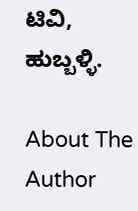ಟಿವಿ, ಹುಬ್ಬಳ್ಳಿ.

About The Author